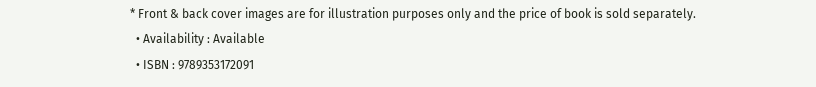* Front & back cover images are for illustration purposes only and the price of book is sold separately.
  • Availability : Available
  • ISBN : 9789353172091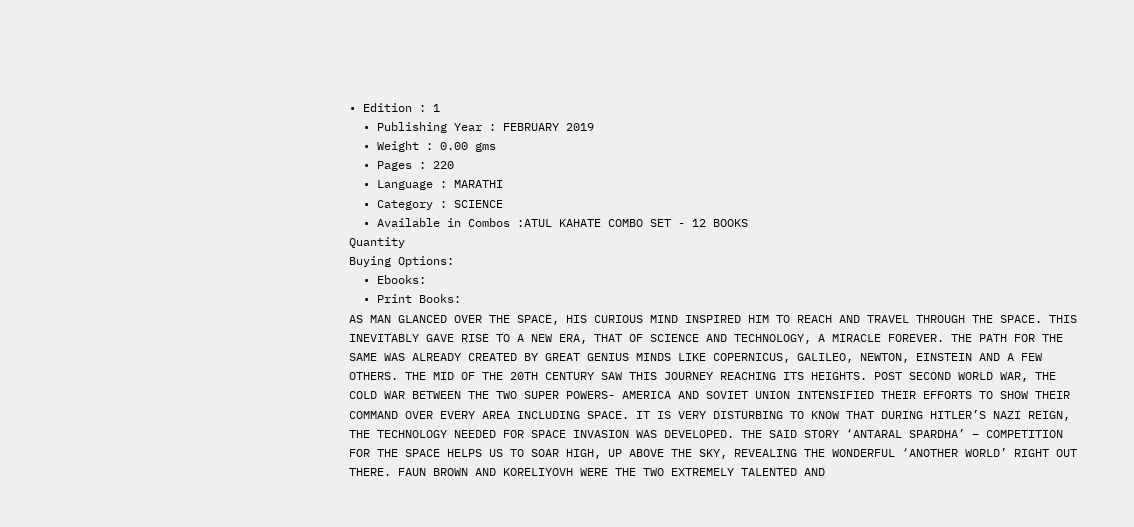• Edition : 1
  • Publishing Year : FEBRUARY 2019
  • Weight : 0.00 gms
  • Pages : 220
  • Language : MARATHI
  • Category : SCIENCE
  • Available in Combos :ATUL KAHATE COMBO SET - 12 BOOKS
Quantity
Buying Options:
  • Ebooks:
  • Print Books:
AS MAN GLANCED OVER THE SPACE, HIS CURIOUS MIND INSPIRED HIM TO REACH AND TRAVEL THROUGH THE SPACE. THIS INEVITABLY GAVE RISE TO A NEW ERA, THAT OF SCIENCE AND TECHNOLOGY, A MIRACLE FOREVER. THE PATH FOR THE SAME WAS ALREADY CREATED BY GREAT GENIUS MINDS LIKE COPERNICUS, GALILEO, NEWTON, EINSTEIN AND A FEW OTHERS. THE MID OF THE 20TH CENTURY SAW THIS JOURNEY REACHING ITS HEIGHTS. POST SECOND WORLD WAR, THE COLD WAR BETWEEN THE TWO SUPER POWERS- AMERICA AND SOVIET UNION INTENSIFIED THEIR EFFORTS TO SHOW THEIR COMMAND OVER EVERY AREA INCLUDING SPACE. IT IS VERY DISTURBING TO KNOW THAT DURING HITLER’S NAZI REIGN, THE TECHNOLOGY NEEDED FOR SPACE INVASION WAS DEVELOPED. THE SAID STORY ‘ANTARAL SPARDHA’ – COMPETITION FOR THE SPACE HELPS US TO SOAR HIGH, UP ABOVE THE SKY, REVEALING THE WONDERFUL ‘ANOTHER WORLD’ RIGHT OUT THERE. FAUN BROWN AND KORELIYOVH WERE THE TWO EXTREMELY TALENTED AND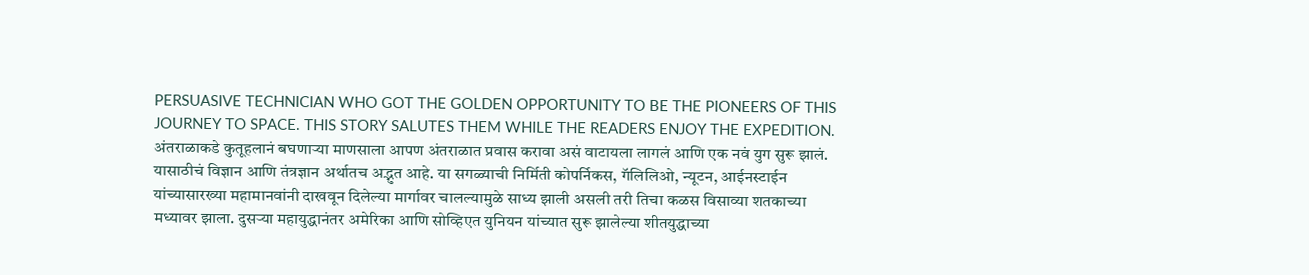PERSUASIVE TECHNICIAN WHO GOT THE GOLDEN OPPORTUNITY TO BE THE PIONEERS OF THIS JOURNEY TO SPACE. THIS STORY SALUTES THEM WHILE THE READERS ENJOY THE EXPEDITION.
अंतराळाकडे कुतूहलानं बघणाऱ्या माणसाला आपण अंतराळात प्रवास करावा असं वाटायला लागलं आणि एक नवं युग सुरू झालं. यासाठीचं विज्ञान आणि तंत्रज्ञान अर्थातच अद्भुत आहे. या सगळ्याची निर्मिती कोपर्निकस, गॅलिलिओ, न्यूटन, आईनस्टाईन यांच्यासारख्या महामानवांनी दाखवून दिलेल्या मार्गावर चालल्यामुळे साध्य झाली असली तरी तिचा कळस विसाव्या शतकाच्या मध्यावर झाला. दुसऱ्या महायुद्धानंतर अमेरिका आणि सोव्हिएत युनियन यांच्यात सुरू झालेल्या शीतयुद्धाच्या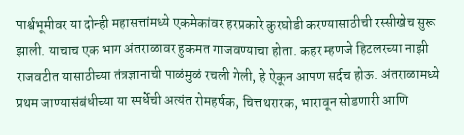पार्श्वभूमीवर या दोन्ही महासत्तांमध्ये एकमेकांवर हरप्रकारे कुरघोडी करण्यासाठीची रस्सीखेच सुरू झाली. याचाच एक भाग अंतराळावर हुकमत गाजवण्याचा होता. कहर म्हणजे हिटलरच्या नाझी राजवटीत यासाठीच्या तंत्रज्ञानाची पाळंमुळं रचली गेली, हे ऐकून आपण सर्दच होऊ. अंतराळामध्ये प्रथम जाण्यासंबंधीच्या या स्पर्धेची अत्यंत रोमहर्षक, चित्तथरारक, भारावून सोडणारी आणि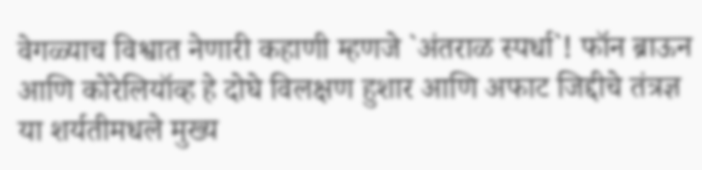वेगळ्याच विश्वात नेणारी कहाणी म्हणजे `अंतराळ स्पर्धा`! फॉन ब्राऊन आणि कोरेलियॉव्ह हे दोघे विलक्षण हुशार आणि अफाट जिद्दीचे तंत्रज्ञ या शर्यतीमधले मुख्य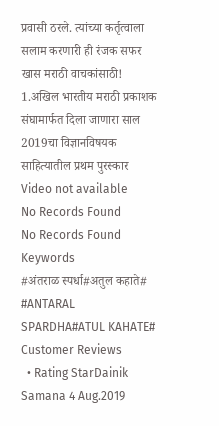प्रवासी ठरले. त्यांच्या कर्तृत्वाला सलाम करणारी ही रंजक सफर खास मराठी वाचकांसाठी!
1.अखिल भारतीय मराठी प्रकाशक संघामार्फत दिला जाणारा साल 2019चा विज्ञानविषयक साहित्यातील प्रथम पुरस्कार
Video not available
No Records Found
No Records Found
Keywords
#अंतराळ स्पर्धा#अतुल कहाते# #ANTARAL SPARDHA#ATUL KAHATE#
Customer Reviews
  • Rating StarDainik Samana 4 Aug.2019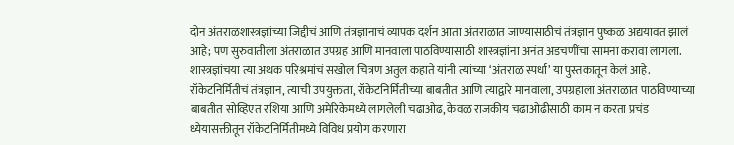दोन अंतराळशास्त्रज्ञांच्या जिद्दीचं आणि तंत्रज्ञानाचं व्यापक दर्शन आता अंतराळात जाण्यासाठीचं तंत्रज्ञान पुष्कळ अद्ययावत झालं आहे; पण सुरुवातीला अंतराळात उपग्रह आणि मानवाला पाठविण्यासाठी शास्त्रज्ञांना अनंत अडचणींचा सामना करावा लागला. शास्त्रज्ञांचया त्या अथक परिश्रमांचं सखोल चित्रण अतुल कहाते यांनी त्यांच्या ‘अंतराळ स्पर्धा’ या पुस्तकातून केलं आहे. रॉकेटनिर्मितीचं तंत्रज्ञान, त्याची उपयुक्तता, रॉकेटनिर्मितीच्या बाबतीत आणि त्याद्वारे मानवाला, उपग्रहाला अंतराळात पाठविण्याच्या बाबतीत सोव्हिएत रशिया आणि अमेरिकेमध्ये लागलेली चढाओढ, केवळ राजकीय चढाओढीसाठी काम न करता प्रचंड ध्येयासक्तीतून रॉकेटनिर्मितीमध्ये विविध प्रयोग करणारा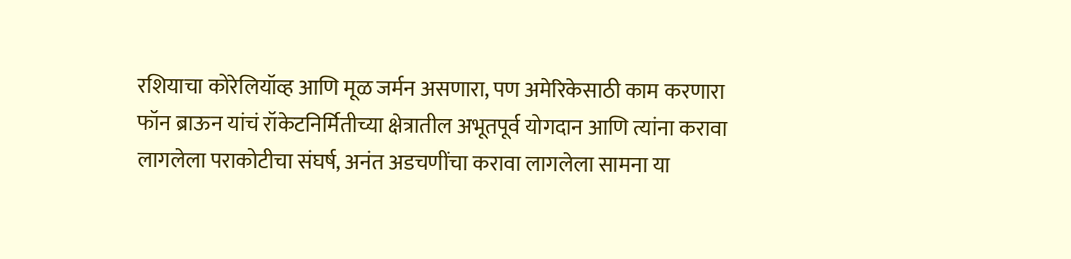रशियाचा कोरेलियॉव्ह आणि मूळ जर्मन असणारा, पण अमेरिकेसाठी काम करणारा फॉन ब्राऊन यांचं रॉकेटनिर्मितीच्या क्षेत्रातील अभूतपूर्व योगदान आणि त्यांना करावा लागलेला पराकोटीचा संघर्ष, अनंत अडचणींचा करावा लागलेला सामना या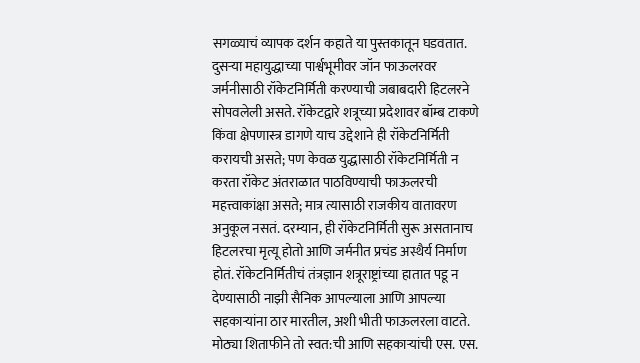सगळ्याचं व्यापक दर्शन कहाते या पुस्तकातून घडवतात. दुसऱ्या महायुद्धाच्या पार्श्वभूमीवर जॉन फाऊलरवर जर्मनीसाठी रॉकेटनिर्मिती करण्याची जबाबदारी हिटलरने सोपवलेली असते. रॉकेटद्वारे शत्रूच्या प्रदेशावर बॉम्ब टाकणे किंवा क्षेपणास्त्र डागणे याच उद्देशाने ही रॉकेटनिर्मिती करायची असते; पण केवळ युद्धासाठी रॉकेटनिर्मिती न करता रॉकेट अंतराळात पाठविण्याची फाऊलरची महत्त्वाकांक्षा असते; मात्र त्यासाठी राजकीय वातावरण अनुकूल नसतं. दरम्यान, ही रॉकेटनिर्मिती सुरू असतानाच हिटलरचा मृत्यू होतो आणि जर्मनीत प्रचंड अस्थैर्य निर्माण होतं. रॉकेटनिर्मितीचं तंत्रज्ञान शत्रूराष्ट्रांच्या हातात पडू न देण्यासाठी नाझी सैनिक आपल्याला आणि आपल्या सहकाऱ्यांना ठार मारतील, अशी भीती फाऊलरला वाटते. मोठ्या शिताफीने तो स्वत:ची आणि सहकाऱ्यांची एस. एस.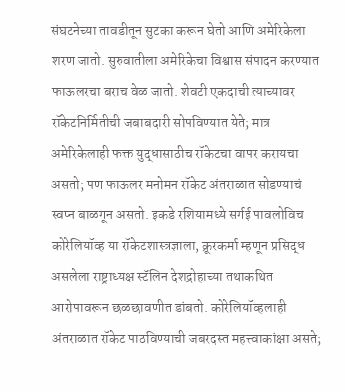संघटनेच्या तावडीतून सुटका करून घेतो आणि अमेरिकेला शरण जातो. सुरुवातीला अमेरिकेचा विश्वास संपादन करण्यात फाऊलरचा बराच वेळ जातो. शेवटी एकदाची त्याच्यावर रॉकेटनिर्मितीची जबाबदारी सोपविण्यात येते; मात्र अमेरिकेलाही फक्त युद्धासाठीच रॉकेटचा वापर करायचा असतो; पण फाऊलर मनोमन रॉकेट अंतराळात सोडण्याचं स्वप्न बाळगून असतो. इकडे रशियामध्ये सर्गई पावलोविच कोरेलियॉव्ह या रॉकेटशास्त्रज्ञाला, क्रूरकर्मा म्हणून प्रसिद्ध असलेला राष्ट्राध्यक्ष स्टॅलिन देशद्रोहाच्या तथाकथित आरोपावरून छळछावणीत डांबतो. कोरेलियॉव्हलाही अंतराळात रॉकेट पाठविण्याची जबरदस्त महत्त्वाकांक्षा असते;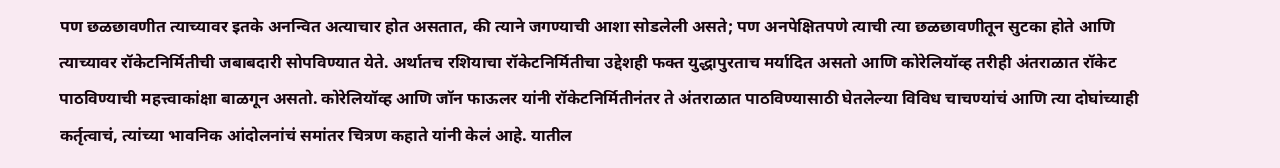पण छळछावणीत त्याच्यावर इतके अनन्वित अत्याचार होत असतात, की त्याने जगण्याची आशा सोडलेली असते; पण अनपेक्षितपणे त्याची त्या छळछावणीतून सुटका होते आणि त्याच्यावर रॉकेटनिर्मितीची जबाबदारी सोपविण्यात येते. अर्थातच रशियाचा रॉकेटनिर्मितीचा उद्देशही फक्त युद्धापुरताच मर्यादित असतो आणि कोरेलियॉव्ह तरीही अंतराळात रॉकेट पाठविण्याची महत्त्वाकांक्षा बाळगून असतो. कोरेलियॉव्ह आणि जॉन फाऊलर यांनी रॉकेटनिर्मितीनंतर ते अंतराळात पाठविण्यासाठी घेतलेल्या विविध चाचण्यांचं आणि त्या दोघांच्याही कर्तृत्वाचं, त्यांच्या भावनिक आंदोलनांचं समांतर चित्रण कहाते यांनी केलं आहे. यातील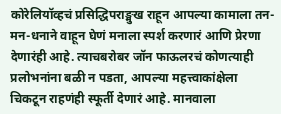कोरेलियॉव्हचं प्रसिद्धिपराङ्मुख राहून आपल्या कामाला तन-मन-धनाने वाहून घेणं मनाला स्पर्श करणारं आणि प्रेरणा देणारंही आहे. त्याचबरोबर जॉन फाऊलरचं कोणत्याही प्रलोभनांना बळी न पडता, आपल्या महत्त्वाकांक्षेला चिकटून राहणंही स्फूर्ती देणारं आहे. मानवाला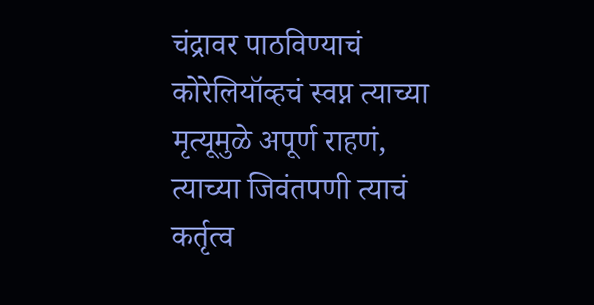चंद्रावर पाठविण्याचं कोरेलियॉव्हचं स्वप्न त्याच्या मृत्यूमुळे अपूर्ण राहणं, त्याच्या जिवंतपणी त्याचं कर्तृत्व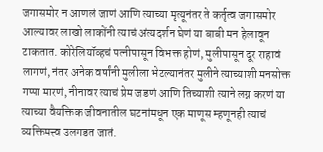जगासमोर न आणलं जाणं आणि त्याच्या मृत्यूनंतर ते कर्तृत्व जगासमोर आल्यावर लाखो लाकोंनी त्याचं अंत्यदर्शन घेणं या बाबी मन हेलावून टाकतात. कोरेलियॉव्हचं पत्नीपासून विभक्त होणं, मुलीपासून दूर राहावं लागणं, नंतर अनेक वर्षांनी मुलीला भेटल्यानंतर मुलीने त्याच्याशी मनसोक्त गप्पा मारणं, नीनावर त्याचं प्रेम जडणं आणि तिच्याशी त्याने लग्न करणं या त्याच्या वैयक्तिक जीवनातील घटनांमधून एक माणूस म्हणूनही त्याचं व्यक्तिमत्त्व उलगडत जातं.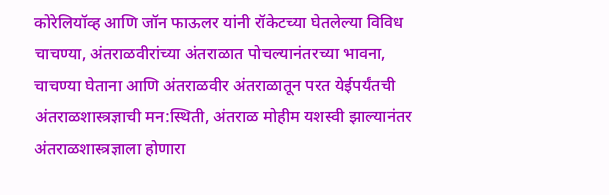कोरेलियॉव्ह आणि जॉन फाऊलर यांनी रॉकेटच्या घेतलेल्या विविध चाचण्या, अंतराळवीरांच्या अंतराळात पोचल्यानंतरच्या भावना, चाचण्या घेताना आणि अंतराळवीर अंतराळातून परत येईपर्यंतची अंतराळशास्त्रज्ञाची मन:स्थिती, अंतराळ मोहीम यशस्वी झाल्यानंतर अंतराळशास्त्रज्ञाला होणारा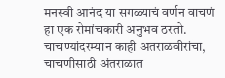मनस्वी आनंद या सगळ्याचं वर्णन वाचणं हा एक रोमांचकारी अनुभव ठरतो. चाचण्यांदरम्यान काही अतराळवीरांचा, चाचणीसाठी अंतराळात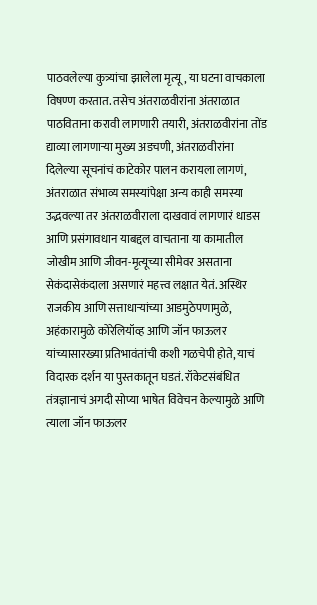पाठवलेल्या कुत्र्यांचा झालेला मृत्यू, या घटना वाचकाला विषण्ण करतात. तसेच अंतराळवीरांना अंतराळात पाठविताना करावी लागणारी तयारी, अंतराळवीरांना तोंड द्याव्या लागणाऱ्या मुख्य अडचणी, अंतराळवीरांना दिलेल्या सूचनांचं काटेकोर पालन करायला लागणं, अंतराळात संभाव्य समस्यांपेक्षा अन्य काही समस्या उद्भवल्या तर अंतराळवीराला दाखवावं लागणारं धाडस आणि प्रसंगावधान याबद्दल वाचताना या कामातील जोखीम आणि जीवन-मृत्यूच्या सीमेवर असताना सेकंदासेकंदाला असणारं महत्त्व लक्षात येतं. अस्थिर राजकीय आणि सत्ताधाऱ्यांच्या आडमुठेपणामुळे, अहंकारामुळे कोरेलियॉव्ह आणि जॉन फाऊलर यांच्यासारख्या प्रतिभावंतांची कशी गळचेपी होते, याचं विदारक दर्शन या पुस्तकातून घडतं. रॉकेटसंबंधित तंत्रज्ञानाचं अगदी सोप्या भाषेत विवेचन केल्यामुळे आणि त्याला जॉन फाऊलर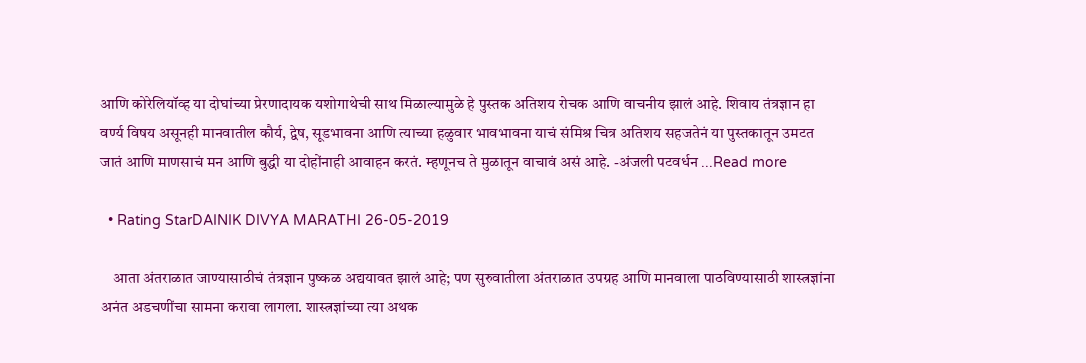आणि कोरेलियॉव्ह या दोघांच्या प्रेरणादायक यशोगाथेची साथ मिळाल्यामुळे हे पुस्तक अतिशय रोचक आणि वाचनीय झालं आहे. शिवाय तंत्रज्ञान हा वर्ण्य विषय असूनही मानवातील कौर्य, द्वेष, सूडभावना आणि त्याच्या हळुवार भावभावना याचं संमिश्र चित्र अतिशय सहजतेनं या पुस्तकातून उमटत जातं आणि माणसाचं मन आणि बुद्धी या दोहोंनाही आवाहन करतं. म्हणूनच ते मुळातून वाचावं असं आहे. -अंजली पटवर्धन ...Read more

  • Rating StarDAINIK DIVYA MARATHI 26-05-2019

    आता अंतराळात जाण्यासाठीचं तंत्रज्ञान पुष्कळ अद्ययावत झालं आहे; पण सुरुवातीला अंतराळात उपग्रह आणि मानवाला पाठविण्यासाठी शास्त्रज्ञांना अनंत अडचणींचा सामना करावा लागला. शास्त्रज्ञांच्या त्या अथक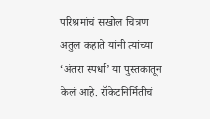परिश्रमांचं सखोल चित्रण अतुल कहाते यांनी त्यांच्या ‘अंतरा स्पर्धा’ या पुस्तकातून केलं आहे. रॉकेटनिर्मितीचं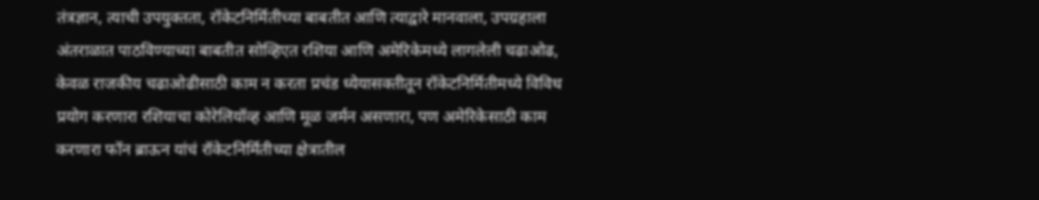तंत्रज्ञान, त्याची उपयुक्तता, रॉकेटनिर्मितीच्या बाबतीत आणि त्याद्वारे मानवाला, उपग्रहाला अंतराळात पाठविण्याच्या बाबतीत सोव्हिएत रशिया आणि अमेरिकेमध्ये लागलेली चढाओढ, केवळ राजकीय चढाओढीसाठी काम न करता प्रचंड ध्येयासक्तीतून रॉकेटनिर्मितीमध्ये विविध प्रयोग करणारा रशियाचा कोरेलियॉव्ह आणि मूळ जर्मन असणारा, पण अमेरिकेसाठी काम करणारा फॉन ब्राऊन यांचं रॉकेटनिर्मितीच्या क्षेत्रातील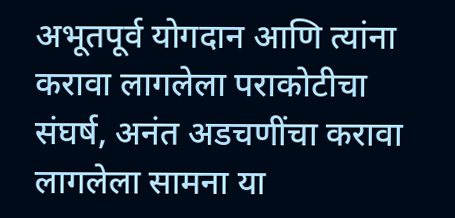अभूतपूर्व योगदान आणि त्यांना करावा लागलेला पराकोटीचा संघर्ष, अनंत अडचणींचा करावा लागलेला सामना या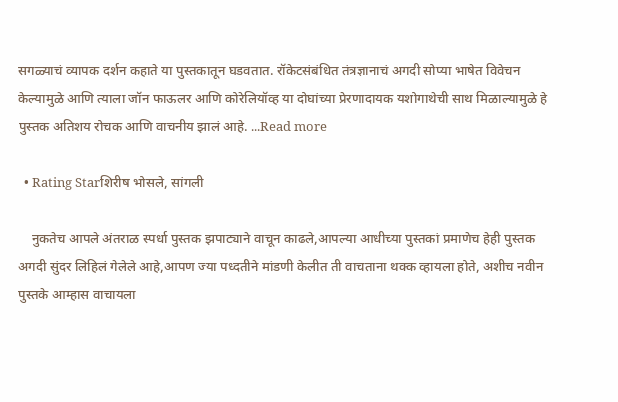सगळ्याचं व्यापक दर्शन कहाते या पुस्तकातून घडवतात. रॉकेटसंबंधित तंत्रज्ञानाचं अगदी सोप्या भाषेत विवेचन केल्यामुळे आणि त्याला जॉन फाऊलर आणि कोरेलियॉव्ह या दोघांच्या प्रेरणादायक यशोगाथेची साथ मिळाल्यामुळे हे पुस्तक अतिशय रोचक आणि वाचनीय झालं आहे. ...Read more

  • Rating Starशिरीष भोसले, सांगली

    नुकतेच आपले अंतराळ स्पर्धा पुस्तक झपाट्याने वाचून काढले,आपल्या आधीच्या पुस्तकां प्रमाणेच हेही पुस्तक अगदी सुंदर लिहिलं गेलेले आहे,आपण ज्या पध्दतीने मांडणी केलीत ती वाचताना थक्क व्हायला होते, अशीच नवीन पुस्तके आम्हास वाचायला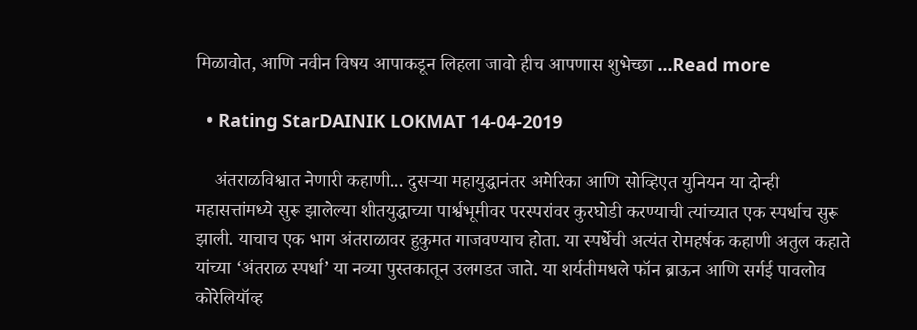मिळावोत, आणि नवीन विषय आपाकडून लिहला जावो हीच आपणास शुभेच्छा ...Read more

  • Rating StarDAINIK LOKMAT 14-04-2019

    अंतराळविश्वात नेणारी कहाणी... दुसऱ्या महायुद्धानंतर अमेरिका आणि सोव्हिएत युनियन या दोन्ही महासत्तांमध्ये सुरू झालेल्या शीतयुद्धाच्या पार्श्वभूमीवर परस्परांवर कुरघोडी करण्याची त्यांच्यात एक स्पर्धाच सुरू झाली. याचाच एक भाग अंतराळावर हुकुमत गाजवण्याच होता. या स्पर्धेची अत्यंत रोमहर्षक कहाणी अतुल कहाते यांच्या ‘अंतराळ स्पर्धा’ या नव्या पुस्तकातून उलगडत जाते. या शर्यतीमधले फॉन ब्राऊन आणि सर्गई पावलोव कोरेलियॉव्ह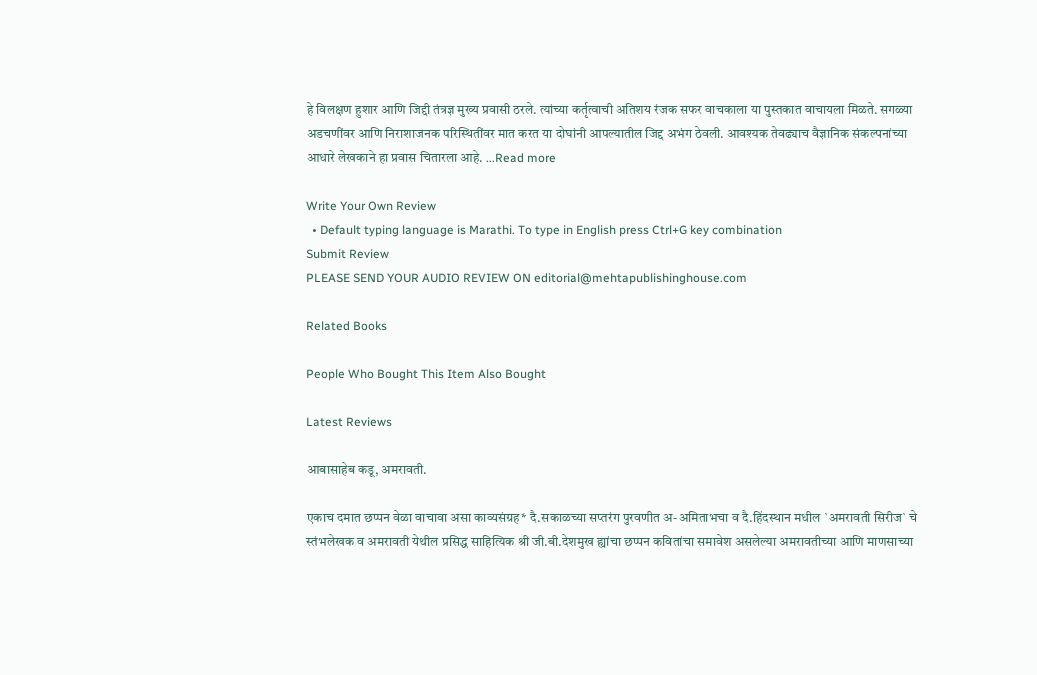हे विलक्षण हुशार आणि जिद्दी तंत्रज्ञ मुख्य प्रवासी ठरले. त्यांच्या कर्तृत्वाची अतिशय रंजक सफर वाचकाला या पुस्तकात वाचायला मिळते. सगळ्या अडचणींवर आणि निराशाजनक परिस्थितींवर मात करत या दोघांनी आपल्यातील जिद्द अभंग ठेवली. आवश्यक तेवढ्याच वैज्ञानिक संकल्पनांच्या आधारे लेखकाने हा प्रवास चितारला आहे. ...Read more

Write Your Own Review
  • Default typing language is Marathi. To type in English press Ctrl+G key combination
Submit Review
PLEASE SEND YOUR AUDIO REVIEW ON editorial@mehtapublishinghouse.com

Related Books

People Who Bought This Item Also Bought

Latest Reviews

आबासाहेब कडू, अमरावती.

एकाच दमात छप्पन वेळा वाचावा असा काव्यसंग्रह* दै.सकाळच्या सप्तरंग पुरवणीत अ-अमिताभचा व दै.हिंदस्थान मधील `अमरावती सिरीज` चे स्तंभलेखक व अमरावती येथील प्रसिद्ध साहित्यिक श्री जी.बी.देशमुख ह्यांचा छप्पन कवितांचा समावेश असलेल्या अमरावतीच्या आणि माणसाच्या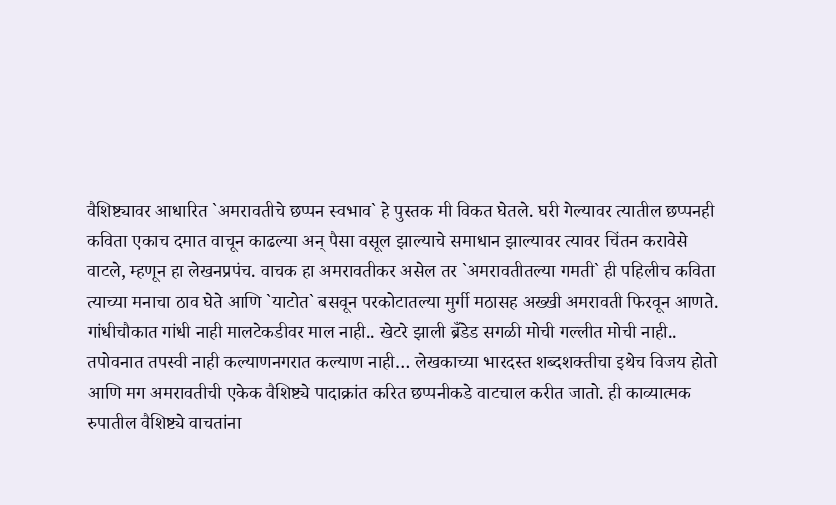वैशिष्ट्यावर आधारित `अमरावतीचे छप्पन स्वभाव` हे पुस्तक मी विकत घेतले. घरी गेल्यावर त्यातील छप्पनही कविता एकाच दमात वाचून काढल्या अन् पैसा वसूल झाल्याचे समाधान झाल्यावर त्यावर चिंतन करावेसे वाटले, म्हणून हा लेखनप्रपंच. वाचक हा अमरावतीकर असेल तर `अमरावतीतल्या गमती` ही पहिलीच कविता त्याच्या मनाचा ठाव घेते आणि `याटोत` बसवून परकोटातल्या मुर्गी मठासह अख्खी अमरावती फिरवून आणते. गांधीचौकात गांधी नाही मालटेकडीवर माल नाही.. खेटरे झाली ब्रँडेड सगळी मोची गल्लीत मोची नाही.. तपोवनात तपस्वी नाही कल्याणनगरात कल्याण नाही… लेखकाच्या भारदस्त शब्दशक्तीचा इथेच विजय होतो आणि मग अमरावतीची एकेक वैशिष्ट्ये पादाक्रांत करित छप्पनीकडे वाटचाल करीत जातो. ही काव्यात्मक रुपातील वैशिष्ट्ये वाचतांना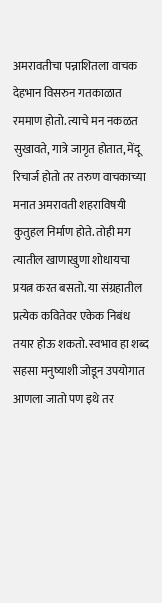अमरावतीचा पन्नाशितला वाचक देहभान विसरुन गतकाळात रममाण होतो. त्याचे मन नकळत सुखावते, गात्रे जागृत होतात, मेंदू रिचार्ज होतो तर तरुण वाचकाच्या मनात अमरावती शहराविषयी कुतुहल निर्माण होते. तोही मग त्यातील खाणाखुणा शोधायचा प्रयत्न करत बसतो. या संग्रहातील प्रत्येक कवितेवर एकेक निबंध तयार होऊ शकतो. स्वभाव हा शब्द सहसा मनुष्याशी जोडून उपयोगात आणला जातो पण इथे तर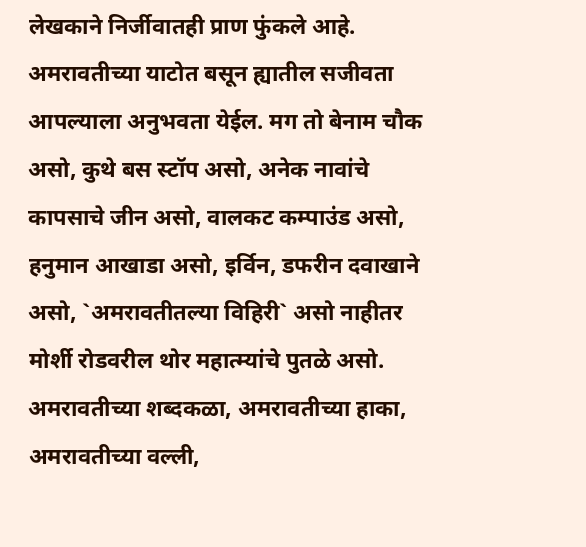लेखकाने निर्जीवातही प्राण फुंकले आहे. अमरावतीच्या याटोत बसून ह्यातील सजीवता आपल्याला अनुभवता येईल. मग तो बेनाम चौक असो, कुथे बस स्टॉप असो, अनेक नावांचे कापसाचे जीन असो, वालकट कम्पाउंड असो, हनुमान आखाडा असो, इर्विन, डफरीन दवाखाने असो, `अमरावतीतल्या विहिरी` असो नाहीतर मोर्शी रोडवरील थोर महात्म्यांचे पुतळे असो. अमरावतीच्या शब्दकळा, अमरावतीच्या हाका, अमरावतीच्या वल्ली,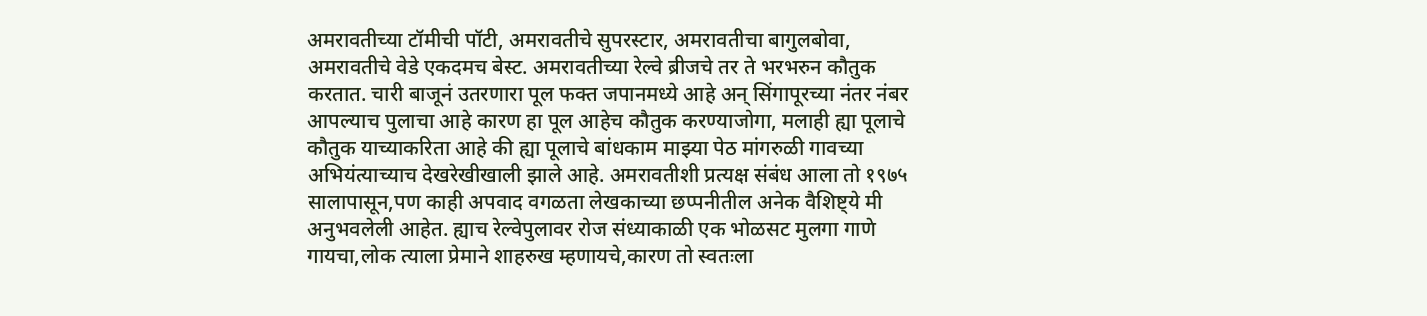अमरावतीच्या टॉमीची पॉटी, अमरावतीचे सुपरस्टार, अमरावतीचा बागुलबोवा, अमरावतीचे वेडे एकदमच बेस्ट. अमरावतीच्या रेल्वे ब्रीजचे तर ते भरभरुन कौतुक करतात. चारी बाजूनं उतरणारा पूल फक्त जपानमध्ये आहे अन् सिंगापूरच्या नंतर नंबर आपल्याच पुलाचा आहे कारण हा पूल आहेच कौतुक करण्याजोगा, मलाही ह्या पूलाचे कौतुक याच्याकरिता आहे की ह्या पूलाचे बांधकाम माझ्या पेठ मांगरुळी गावच्या अभियंत्याच्याच देखरेखीखाली झाले आहे. अमरावतीशी प्रत्यक्ष संबंध आला तो १९७५ सालापासून,पण काही अपवाद वगळता लेखकाच्या छप्पनीतील अनेक वैशिष्ट्ये मी अनुभवलेली आहेत. ह्याच रेल्वेपुलावर रोज संध्याकाळी एक भोळसट मुलगा गाणे गायचा,लोक त्याला प्रेमाने शाहरुख म्हणायचे,कारण तो स्वतःला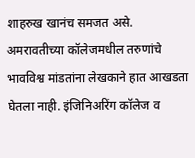शाहरुख खानंच समजत असे. अमरावतीच्या कॉलेजमधील तरुणांचे भावविश्व मांडतांना लेखकाने हात आखडता घेतला नाही. इंजिनिअरिंग कॉलेज व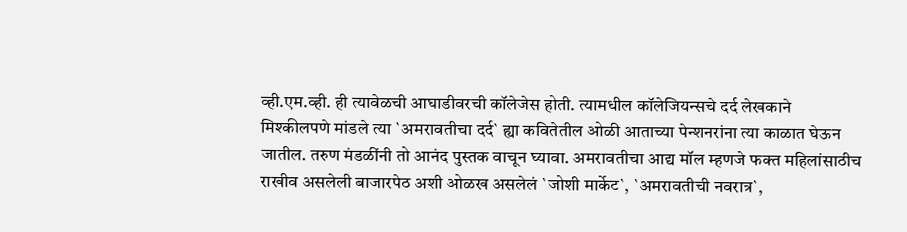व्ही.एम.व्ही. ही त्यावेळची आघाडीवरची कॉलेजेस होती. त्यामधील कॉलेजियन्सचे दर्द लेखकाने मिश्कीलपणे मांडले त्या `अमरावतीचा दर्द` ह्या कवितेतील ओळी आताच्या पेन्शनरांना त्या काळात घेऊन जातील. तरुण मंडळींनी तो आनंद पुस्तक वाचून घ्यावा. अमरावतीचा आद्य मॉल म्हणजे फक्त महिलांसाठीच राखीव असलेली बाजारपेठ अशी ओळख असलेलं `जोशी मार्केट`, `अमरावतीची नवरात्र`,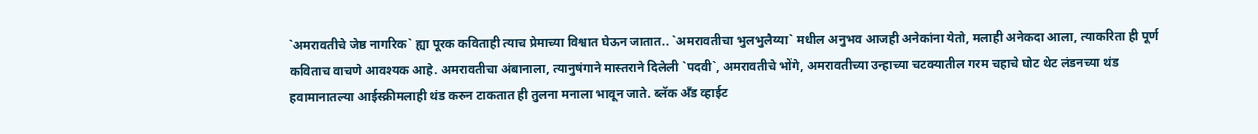`अमरावतीचे जेष्ठ नागरिक` ह्या पूरक कविताही त्याच प्रेमाच्या विश्वात घेऊन जातात.. `अमरावतीचा भुलभुलैय्या` मधील अनुभव आजही अनेकांना येतो, मलाही अनेकदा आला, त्याकरिता ही पूर्ण कविताच वाचणे आवश्यक आहे. अमरावतीचा अंबानाला, त्यानुषंगाने मास्तराने दिलेली `पदवी`, अमरावतीचे भोंगे, अमरावतीच्या उन्हाच्या चटक्यातील गरम चहाचे घोट थेट लंडनच्या थंड हवामानातल्या आईस्क्रीमलाही थंड करुन टाकतात ही तुलना मनाला भावून जाते. ब्लॅक अँड व्हाईट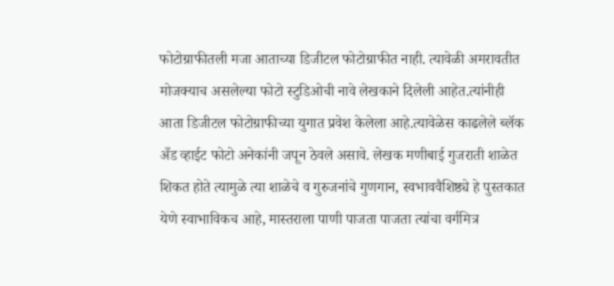फोटोग्राफीतली मजा आताच्या डिजीटल फोटोग्राफीत नाही. त्यावेळी अमरावतीत मोजक्याच असलेल्या फोटो स्टुडिओची नावे लेखकाने दिलेली आहेत.त्यांनीही आता डिजीटल फोटोग्राफीच्या युगात प्रवेश केलेला आहे.त्यावेळेस काढलेले ब्लॅक अँड व्हाईट फोटो अनेकांनी जपून ठेवले असावे. लेखक मणीबाई गुजराती शाळेत शिकत होते त्यामुळे त्या शाळेचे व गुरुजनांचे गुणगान, स्वभाववैशिष्ठ्ये हे पुस्तकात येणे स्वाभाविकच आहे, मास्तराला पाणी पाजता पाजता त्यांचा वर्गमित्र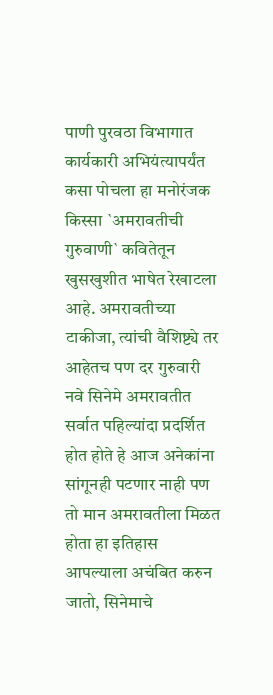पाणी पुरवठा विभागात कार्यकारी अभियंत्यापर्यंत कसा पोचला हा मनोरंजक किस्सा `अमरावतीची गुरुवाणी` कवितेतून खुसखुशीत भाषेत रेखाटला आहे. अमरावतीच्या टाकीजा, त्यांची वैशिष्ट्ये तर आहेतच पण दर गुरुवारी नवे सिनेमे अमरावतीत सर्वात पहिल्यांदा प्रदर्शित होत होते हे आज अनेकांना सांगूनही पटणार नाही पण तो मान अमरावतीला मिळत होता हा इतिहास आपल्याला अचंबित करुन जातो, सिनेमाचे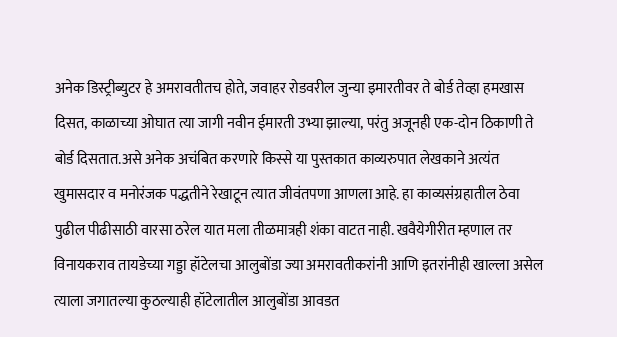अनेक डिस्ट्रीब्युटर हे अमरावतीतच होते, जवाहर रोडवरील जुन्या इमारतीवर ते बोर्ड तेव्हा हमखास दिसत, काळाच्या ओघात त्या जागी नवीन ईमारती उभ्या झाल्या, परंतु अजूनही एक-दोन ठिकाणी ते बोर्ड दिसतात.असे अनेक अचंबित करणारे किस्से या पुस्तकात काव्यरुपात लेखकाने अत्यंत खुमासदार व मनोरंजक पद्धतीने रेखाटून त्यात जीवंतपणा आणला आहे. हा काव्यसंग्रहातील ठेवा पुढील पीढीसाठी वारसा ठरेल यात मला तीळमात्रही शंका वाटत नाही. खवैयेगीरीत म्हणाल तर विनायकराव तायडेच्या गड्डा हॉटेलचा आलुबोंडा ज्या अमरावतीकरांनी आणि इतरांनीही खाल्ला असेल त्याला जगातल्या कुठल्याही हॉटेलातील आलुबोंडा आवडत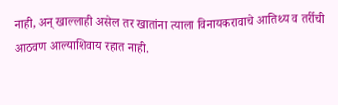नाही, अन् खाल्लाही असेल तर खातांना त्याला विनायकरावाचे आतिथ्य व तर्रीची आठवण आल्याशिवाय रहात नाही.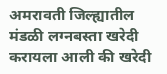अमरावती जिल्ह्यातील मंडळी लग्नबस्ता खरेदी करायला आली की खरेदी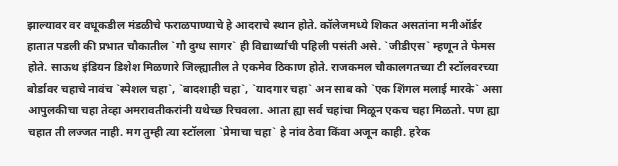झाल्यावर वर वधूकडील मंडळीचे फराळपाण्याचे हे आदराचे स्थान होते. कॉलेजमध्ये शिकत असतांना मनीऑर्डर हातात पडली की प्रभात चौकातील `गौ दुग्ध सागर` ही विद्यार्थ्यांची पहिली पसंती असे. `जीडीएस` म्हणून ते फेमस होते. साऊथ इंडियन डिशेश मिळणारे जिल्ह्यातील ते एकमेव ठिकाण होते. राजकमल चौकालगतच्या टी स्टॉलवरच्या बोर्डावर चहाचे नावंच `स्पेशल चहा`, `बादशाही चहा`, `यादगार चहा` अन साब को `एक शिंगल मलाई मारके` असा आपुलकीचा चहा तेव्हा अमरावतीकरांनी यथेच्छ रिचवला. आता ह्या सर्व चहांचा मिळून एकच चहा मिळतो. पण ह्या चहात ती लज्जत नाही. मग तुम्ही त्या स्टॉलला `प्रेमाचा चहा` हे नांव ठेवा किंवा अजून काही. हरेक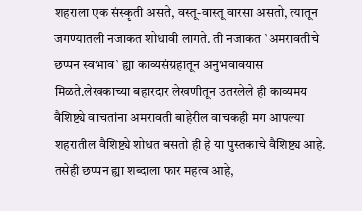शहराला एक संस्कृती असते, वस्तू-वास्तू वारसा असतो, त्यातून जगण्यातली नजाकत शोधावी लागते. ती नजाकत `अमरावतीचे छप्पन स्वभाव` ह्या काव्यसंग्रहातून अनुभवावयास मिळते.लेखकाच्या बहारदार लेखणीतून उतरलेले ही काव्यमय वैशिष्ट्ये वाचतांना अमरावती बाहेरील वाचकही मग आपल्या शहरातील वैशिष्ट्ये शोधत बसतो ही हे या पुस्तकाचे वैशिष्ट्य आहे. तसेही छप्पन ह्या शब्दाला फार महत्व आहे,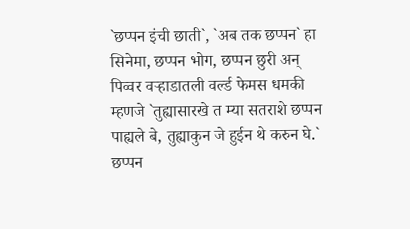`छप्पन इंची छाती`, `अब तक छप्पन` हा सिनेमा, छप्पन भोग, छप्पन छुरी अन् पिव्वर वऱ्हाडातली वर्ल्ड फेमस धमकी म्हणजे `तुह्यासारखे त म्या सतराशे छप्पन पाह्यले बे, तुह्याकुन जे हुईन थे करुन घे.` छप्पन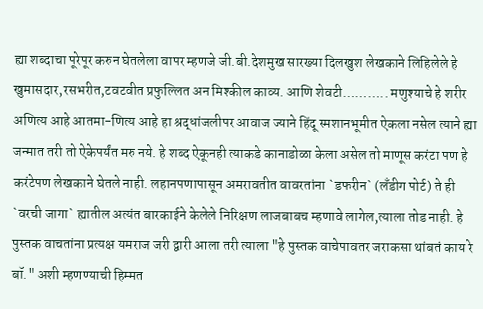ह्या शब्दाचा पूरेपूर करुन घेतलेला वापर म्हणजे जी.बी.देशमुख सारख्या दिलखुश लेखकाने लिहिलेले हे खुमासदार,रसभरीत,टवटवीत प्रफुल्लित अन मिश्कील काव्य. आणि शेवटी……….. मणुश्याचे हे शरीर अणित्य आहे आतमा-णित्य आहे हा श्रद्धांजलीपर आवाज ज्याने हिंदू स्मशानभूमीत ऐकला नसेल त्याने ह्या जन्मात तरी तो ऐकेपर्यंत मरु नये. हे शब्द ऐकूनही त्याकडे कानाडोळा केला असेल तो माणूस करंटा पण हे करंटेपण लेखकाने घेतले नाही. लहानपणापासून अमरावतीत वावरतांना `डफरीन` (लँडीग पोर्ट) ते ही `वरची जागा` ह्यातील अत्यंत बारकाईने केलेले निरिक्षण लाजबाबच म्हणावे लागेल,त्याला तोड नाही. हे पुस्तक वाचतांना प्रत्यक्ष यमराज जरी द्वारी आला तरी त्याला "हे पुस्तक वाचेपावतर जराकसा थांबतं काय रे बॉ." अशी म्हणण्याची हिम्मत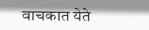वाचकात येते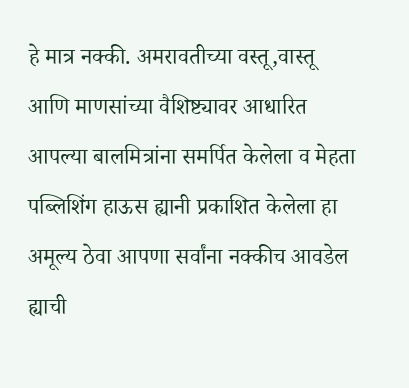हे मात्र नक्की. अमरावतीच्या वस्तू,वास्तू आणि माणसांच्या वैशिष्ट्यावर आधारित आपल्या बालमित्रांना समर्पित केलेला व मेहता पब्लिशिंग हाऊस ह्यानी प्रकाशित केलेला हा अमूल्य ठेवा आपणा सर्वांना नक्कीच आवडेल ह्याची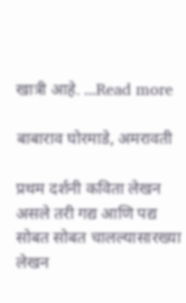खात्री आहे. ...Read more

बाबाराव घोरमाडे, अमरावती

प्रथम दर्शनी कविता लेखन असले तरी गद्य आणि पद्य सोबत सोबत चालल्यासारख्या लेखन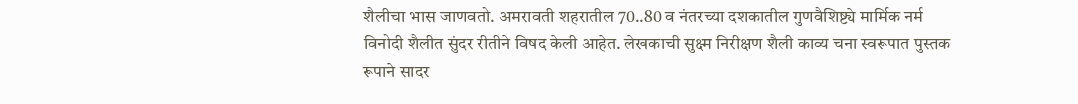शैलीचा भास जाणवतो. अमरावती शहरातील 70..80 व नंतरच्या दशकातील गुणवैशिष्ट्ये मार्मिक नर्म विनोदी शैलीत सुंदर रीतीने विषद केली आहेत. लेखकाची सुक्ष्म निरीक्षण शैली काव्य चना स्वरूपात पुस्तक रूपाने सादर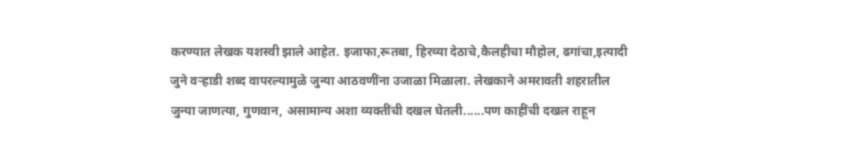करण्यात लेखक यशस्वी झाले आहेत. इजाफा,रूतबा, हिरव्या देठाचे,कैलहीचा मौहोल, ढगांचा,इत्यादी जुने वऱ्हाडी शब्द वापरल्यामुळे जुन्या आठवणींना उजाळा मिळाला. लेखकाने अमरावती शहरातील जुन्या जाणत्या, गुणवान, असामान्य अशा व्यक्तींची दखल घेतली......पण काहींची दखल राहून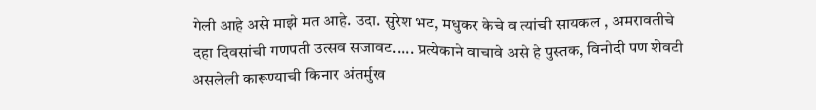गेली आहे असे माझे मत आहे. उदा. सुरेश भट, मधुकर केचे व त्यांची सायकल , अमरावतीचे दहा दिवसांची गणपती उत्सव सजावट..... प्रत्येकाने वाचावे असे हे पुस्तक, विनोदी पण शेवटी असलेली कारूण्याची किनार अंतर्मुख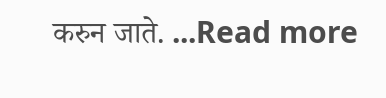करुन जाते. ...Read more